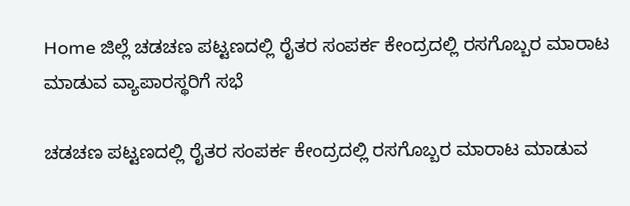Home ಜಿಲ್ಲೆ ಚಡಚಣ ಪಟ್ಟಣದಲ್ಲಿ ರೈತರ ಸಂಪರ್ಕ ಕೇಂದ್ರದಲ್ಲಿ ರಸಗೊಬ್ಬರ ಮಾರಾಟ ಮಾಡುವ ವ್ಯಾಪಾರಸ್ಥರಿಗೆ ಸಭೆ

ಚಡಚಣ ಪಟ್ಟಣದಲ್ಲಿ ರೈತರ ಸಂಪರ್ಕ ಕೇಂದ್ರದಲ್ಲಿ ರಸಗೊಬ್ಬರ ಮಾರಾಟ ಮಾಡುವ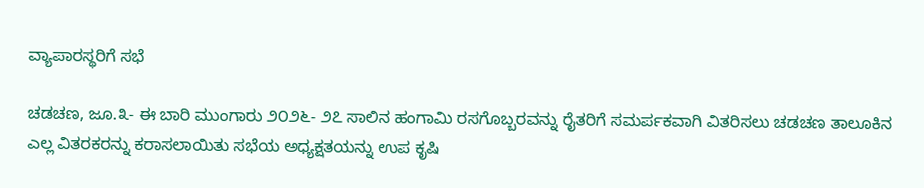ವ್ಯಾಪಾರಸ್ಥರಿಗೆ ಸಭೆ

ಚಡಚಣ, ಜೂ.೩- ಈ ಬಾರಿ ಮುಂಗಾರು ೨೦೨೬- ೨೭ ಸಾಲಿನ ಹಂಗಾಮಿ ರಸಗೊಬ್ಬರವನ್ನು ರೈತರಿಗೆ ಸಮರ್ಪಕವಾಗಿ ವಿತರಿಸಲು ಚಡಚಣ ತಾಲೂಕಿನ ಎಲ್ಲ ವಿತರಕರನ್ನು ಕರಾಸಲಾಯಿತು ಸಭೆಯ ಅಧ್ಯಕ್ಷತಯನ್ನು ಉಪ ಕೃಷಿ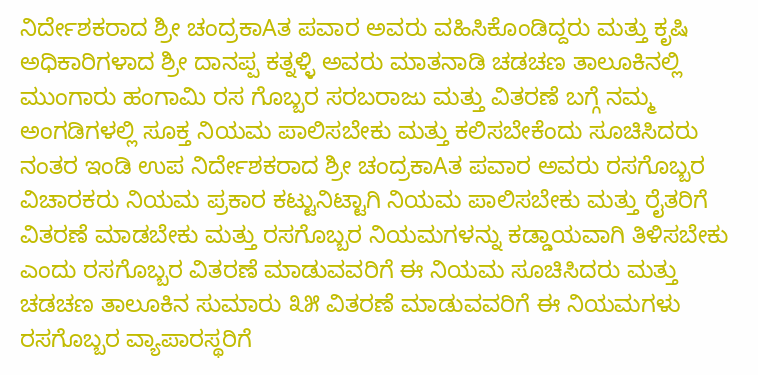ನಿರ್ದೇಶಕರಾದ ಶ್ರೀ ಚಂದ್ರಕಾAತ ಪವಾರ ಅವರು ವಹಿಸಿಕೊಂಡಿದ್ದರು ಮತ್ತು ಕೃಷಿ ಅಧಿಕಾರಿಗಳಾದ ಶ್ರೀ ದಾನಪ್ಪ ಕತ್ನಳ್ಳಿ ಅವರು ಮಾತನಾಡಿ ಚಡಚಣ ತಾಲೂಕಿನಲ್ಲಿ ಮುಂಗಾರು ಹಂಗಾಮಿ ರಸ ಗೊಬ್ಬರ ಸರಬರಾಜು ಮತ್ತು ವಿತರಣೆ ಬಗ್ಗೆ ನಮ್ಮ ಅಂಗಡಿಗಳಲ್ಲಿ ಸೂಕ್ತ ನಿಯಮ ಪಾಲಿಸಬೇಕು ಮತ್ತು ಕಲಿಸಬೇಕೆಂದು ಸೂಚಿಸಿದರು ನಂತರ ಇಂಡಿ ಉಪ ನಿರ್ದೇಶಕರಾದ ಶ್ರೀ ಚಂದ್ರಕಾAತ ಪವಾರ ಅವರು ರಸಗೊಬ್ಬರ ವಿಚಾರಕರು ನಿಯಮ ಪ್ರಕಾರ ಕಟ್ಟುನಿಟ್ಟಾಗಿ ನಿಯಮ ಪಾಲಿಸಬೇಕು ಮತ್ತು ರೈತರಿಗೆ ವಿತರಣೆ ಮಾಡಬೇಕು ಮತ್ತು ರಸಗೊಬ್ಬರ ನಿಯಮಗಳನ್ನು ಕಡ್ಡಾಯವಾಗಿ ತಿಳಿಸಬೇಕು ಎಂದು ರಸಗೊಬ್ಬರ ವಿತರಣೆ ಮಾಡುವವರಿಗೆ ಈ ನಿಯಮ ಸೂಚಿಸಿದರು ಮತ್ತು ಚಡಚಣ ತಾಲೂಕಿನ ಸುಮಾರು ೩೫ ವಿತರಣೆ ಮಾಡುವವರಿಗೆ ಈ ನಿಯಮಗಳು ರಸಗೊಬ್ಬರ ವ್ಯಾಪಾರಸ್ಥರಿಗೆ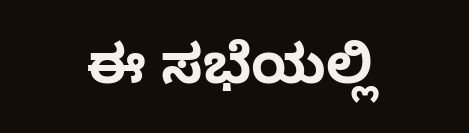ಈ ಸಭೆಯಲ್ಲಿ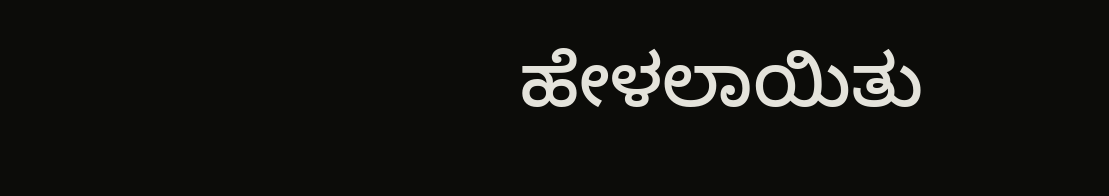ಹೇಳಲಾಯಿತು